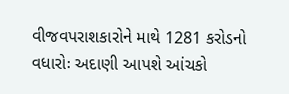વીજવપરાશકારોને માથે 1281 કરોડનો વધારોઃ અદાણી આપશે આંચકો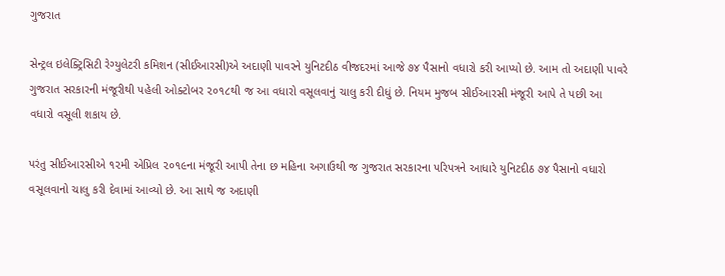ગુજરાત

સેન્ટ્રલ ઇલેક્ટ્રિસિટી રેગ્યુલેટરી કમિશન (સીઈઆરસી)એ અદાણી પાવરને યુનિટદીઠ વીજદરમાં આજે ૭૪ પૈસાનો વધારો કરી આપ્યો છે. આમ તો અદાણી પાવરે ગુજરાત સરકારની મંજૂરીથી પહેલી ઓક્ટોબર ૨૦૧૮થી જ આ વધારો વસૂલવાનું ચાલુ કરી દીધું છે. નિયમ મુજબ સીઈઆરસી મંજૂરી આપે તે પછી આ વધારો વસૂલી શકાય છે.

પરંતુ સીઈઆરસીએ ૧૨મી એપ્રિલ ૨૦૧૯ના મંજૂરી આપી તેના છ મહિના અગાઉથી જ ગુજરાત સરકારના પરિપત્રને આધારે યુનિટદીઠ ૭૪ પૈસાનો વધારો વસૂલવાનો ચાલુ કરી દેવામાં આવ્યો છે. આ સાથે જ અદાણી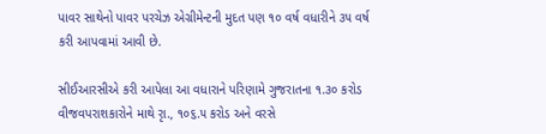પાવર સાથેનો પાવર પરચેઝ એગ્રીમેન્ટની મુદત પણ ૧૦ વર્ષ વધારીને ૩૫ વર્ષ કરી આપવામાં આવી છે.

સીઈઆરસીએ કરી આપેલા આ વધારાને પરિણામે ગુજરાતના ૧.૩૦ કરોડ વીજવપરાશકારોને માથે રૃા., ૧૦૬.૫ કરોડ અને વરસે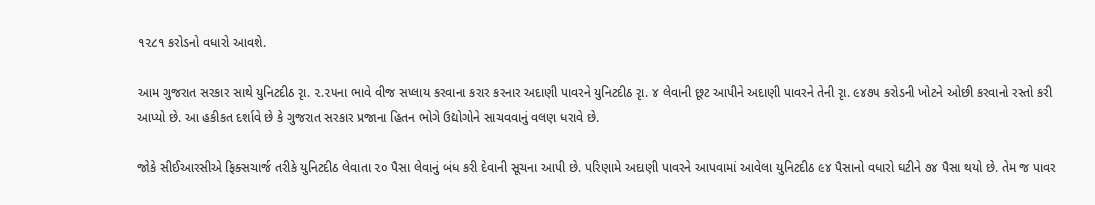૧૨૮૧ કરોડનો વધારો આવશે.

આમ ગુજરાત સરકાર સાથે યુનિટદીઠ રૃા. ૨.૨૫ના ભાવે વીજ સપ્લાય કરવાના કરાર કરનાર અદાણી પાવરને યુનિટદીઠ રૃા. ૪ લેવાની છૂટ આપીને અદાણી પાવરને તેની રૃા. ૯૪૭૫ કરોડની ખોટને ઓછી કરવાનો રસ્તો કરી આપ્યો છે. આ હકીકત દર્શાવે છે કે ગુજરાત સરકાર પ્રજાના હિતન ભોગે ઉદ્યોગોને સાચવવાનું વલણ ધરાવે છે.

જોકે સીઈઆરસીએ ફિક્સચાર્જ તરીકે યુનિટદીઠ લેવાતા ૨૦ પૈસા લેવાનું બંધ કરી દેવાની સૂચના આપી છે. પરિણામે અદાણી પાવરને આપવામાં આવેલા યુનિટદીઠ ૯૪ પૈસાનો વધારો ઘટીને ૭૪ પૈસા થયો છે. તેમ જ પાવર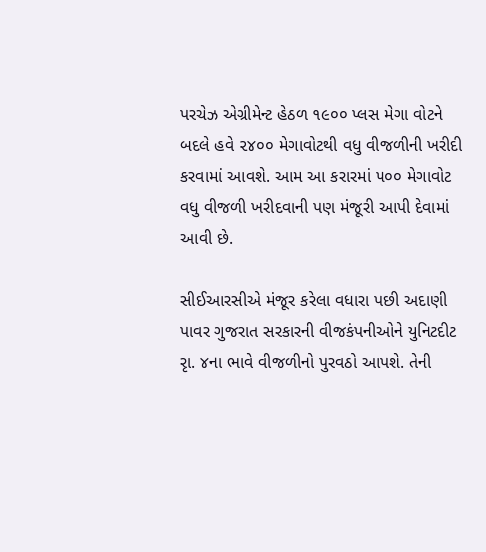પરચેઝ એગ્રીમેન્ટ હેઠળ ૧૯૦૦ પ્લસ મેગા વોટને બદલે હવે ૨૪૦૦ મેગાવોટથી વધુ વીજળીની ખરીદી કરવામાં આવશે. આમ આ કરારમાં ૫૦૦ મેગાવોટ વધુ વીજળી ખરીદવાની પણ મંજૂરી આપી દેવામાં આવી છે.

સીઈઆરસીએ મંજૂર કરેલા વધારા પછી અદાણી પાવર ગુજરાત સરકારની વીજકંપનીઓને યુનિટદીટ રૃા. ૪ના ભાવે વીજળીનો પુરવઠો આપશે. તેની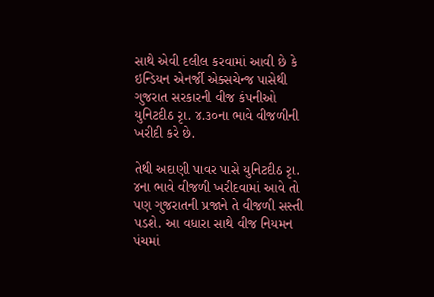સાથે એવી દલીલ કરવામાં આવી છે કે ઇન્ડિયન એનર્જી એક્સચેન્જ પાસેથી ગુજરાત સરકારની વીજ કંપનીઓ યુનિટદીઠ રૃા. ૪.૩૦ના ભાવે વીજળીની ખરીદી કરે છે.

તેથી અદાણી પાવર પાસે યુનિટદીઠ રૃા. ૪ના ભાવે વીજળી ખરીદવામાં આવે તો પણ ગુજરાતની પ્રજાને તે વીજળી સસ્તી પડશે. આ વધારા સાથે વીજ નિયમન પંચમાં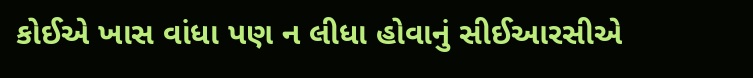કોઈએ ખાસ વાંધા પણ ન લીધા હોવાનું સીઈઆરસીએ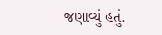જણાવ્યું હતું.